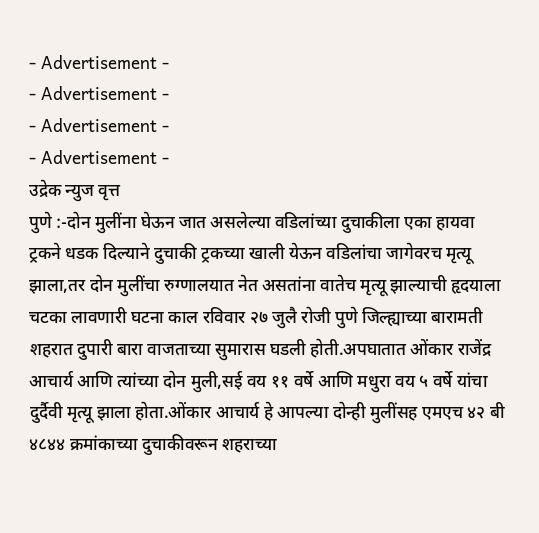- Advertisement -
- Advertisement -
- Advertisement -
- Advertisement -
उद्रेक न्युज वृत्त
पुणे :-दोन मुलींना घेऊन जात असलेल्या वडिलांच्या दुचाकीला एका हायवा ट्रकने धडक दिल्याने दुचाकी ट्रकच्या खाली येऊन वडिलांचा जागेवरच मृत्यू झाला,तर दोन मुलींचा रुग्णालयात नेत असतांना वातेच मृत्यू झाल्याची हृदयाला चटका लावणारी घटना काल रविवार २७ जुलै रोजी पुणे जिल्ह्याच्या बारामती शहरात दुपारी बारा वाजताच्या सुमारास घडली होती.अपघातात ओंकार राजेंद्र आचार्य आणि त्यांच्या दोन मुली,सई वय ११ वर्षे आणि मधुरा वय ५ वर्षे यांचा दुर्दैवी मृत्यू झाला होता.ओंकार आचार्य हे आपल्या दोन्ही मुलींसह एमएच ४२ बी ४८४४ क्रमांकाच्या दुचाकीवरून शहराच्या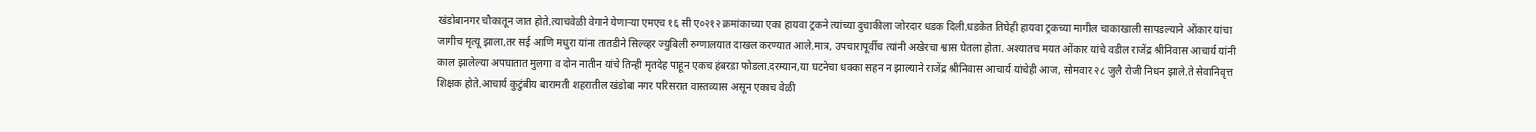खंडोबानगर चौकातून जात होते.त्याचवेळी वेगाने येणाऱ्या एमएच १६ सी ए०२१२ क्रमांकाच्या एका हायवा ट्रकने त्यांच्या दुचाकीला जोरदार धडक दिली.धडकेत तिघेही हायवा ट्रकच्या मागील चाकाखाली सापडल्याने ओंकार यांचा जागीच मृत्यू झाला,तर सई आणि मधुरा यांना तातडीने सिल्व्हर ज्युबिली रुग्णालयात दाखल करण्यात आले.मात्र, उपचारापूर्वीच त्यांनी अखेरचा श्वास घेतला होता. अश्यातच मयत ओंकार यांचे वडील राजेंद्र श्रीनिवास आचार्य यांनी काल झालेल्या अपघातात मुलगा व दोन नातीन यांचे तिन्ही मृतदेह पाहून एकच हंबरडा फोडला.दरम्यान,या घटनेचा धक्का सहन न झाल्याने राजेंद्र श्रीनिवास आचार्य यांचेही आज, सोमवार २८ जुलै रोजी निधन झाले.ते सेवानिवृत्त शिक्षक होते.आचार्य कुटुंबीय बारामती शहरातील खंडोबा नगर परिसरात वास्तव्यास असून एकाच वेळी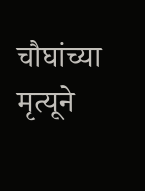चौघांच्या मृत्यूने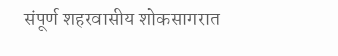संपूर्ण शहरवासीय शोकसागरात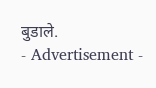बुडाले.
- Advertisement -